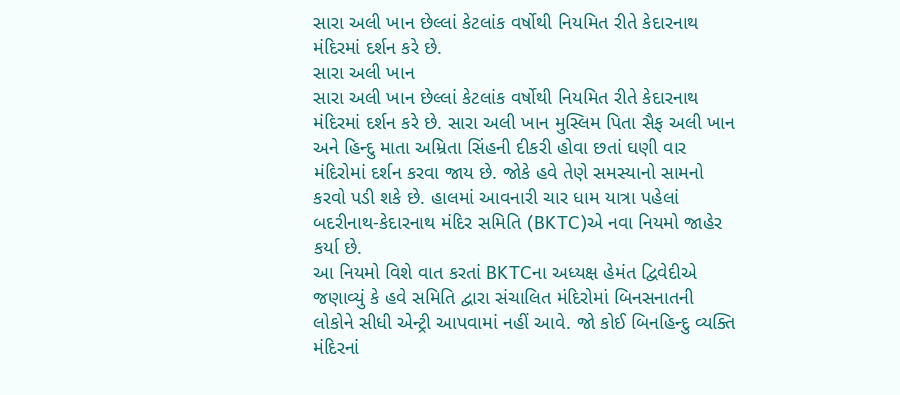સારા અલી ખાન છેલ્લાં કેટલાંક વર્ષોથી નિયમિત રીતે કેદારનાથ મંદિરમાં દર્શન કરે છે.
સારા અલી ખાન
સારા અલી ખાન છેલ્લાં કેટલાંક વર્ષોથી નિયમિત રીતે કેદારનાથ મંદિરમાં દર્શન કરે છે. સારા અલી ખાન મુસ્લિમ પિતા સૈફ અલી ખાન અને હિન્દુ માતા અમ્રિતા સિંહની દીકરી હોવા છતાં ઘણી વાર મંદિરોમાં દર્શન કરવા જાય છે. જોકે હવે તેણે સમસ્યાનો સામનો કરવો પડી શકે છે. હાલમાં આવનારી ચાર ધામ યાત્રા પહેલાં બદરીનાથ-કેદારનાથ મંદિર સમિતિ (BKTC)એ નવા નિયમો જાહેર કર્યા છે.
આ નિયમો વિશે વાત કરતાં BKTCના અધ્યક્ષ હેમંત દ્વિવેદીએ જણાવ્યું કે હવે સમિતિ દ્વારા સંચાલિત મંદિરોમાં બિનસનાતની લોકોને સીધી એન્ટ્રી આપવામાં નહીં આવે. જો કોઈ બિનહિન્દુ વ્યક્તિ મંદિરનાં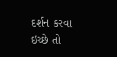દર્શન કરવા ઇચ્છે તો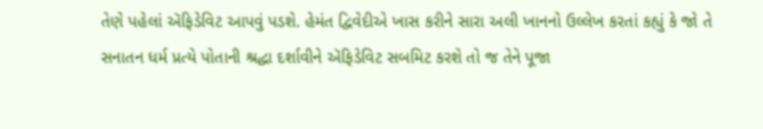તેણે પહેલાં ઍફિડેવિટ આપવું પડશે. હેમંત દ્વિવેદીએ ખાસ કરીને સારા અલી ખાનનો ઉલ્લેખ કરતાં કહ્યું કે જો તે સનાતન ધર્મ પ્રત્યે પોતાની શ્રદ્ધા દર્શાવીને ઍફિડેવિટ સબમિટ કરશે તો જ તેને પૂજા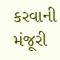કરવાની મંજૂરી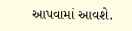આપવામાં આવશે.